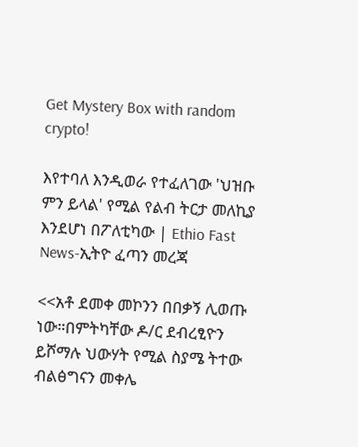Get Mystery Box with random crypto!

እየተባለ እንዲወራ የተፈለገው 'ህዝቡ ምን ይላል' የሚል የልብ ትርታ መለኪያ እንደሆነ በፖለቲካው | Ethio Fast News-ኢትዮ ፈጣን መረጃ

<<አቶ ደመቀ መኮንን በበቃኝ ሊወጡ ነው።በምትካቸው ዶ/ር ደብረፂዮን ይሾማሉ ህውሃት የሚል ስያሜ ትተው ብልፅግናን መቀሌ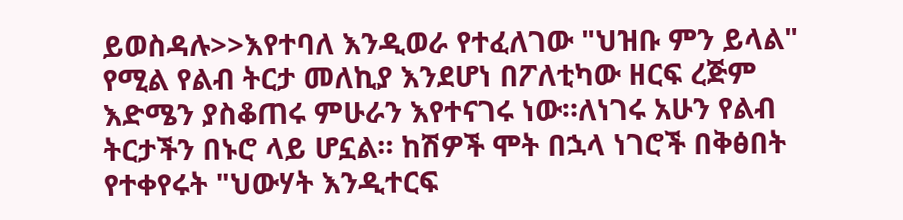ይወስዳሉ>>እየተባለ እንዲወራ የተፈለገው "ህዝቡ ምን ይላል" የሚል የልብ ትርታ መለኪያ እንደሆነ በፖለቲካው ዘርፍ ረጅም እድሜን ያስቆጠሩ ምሁራን እየተናገሩ ነው።ለነገሩ አሁን የልብ ትርታችን በኑሮ ላይ ሆኗል። ከሽዎች ሞት በኋላ ነገሮች በቅፅበት የተቀየሩት "ህውሃት እንዲተርፍ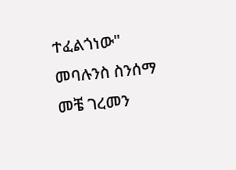ተፈልጎነው" መባሉንስ ስንሰማ መቼ ገረመን